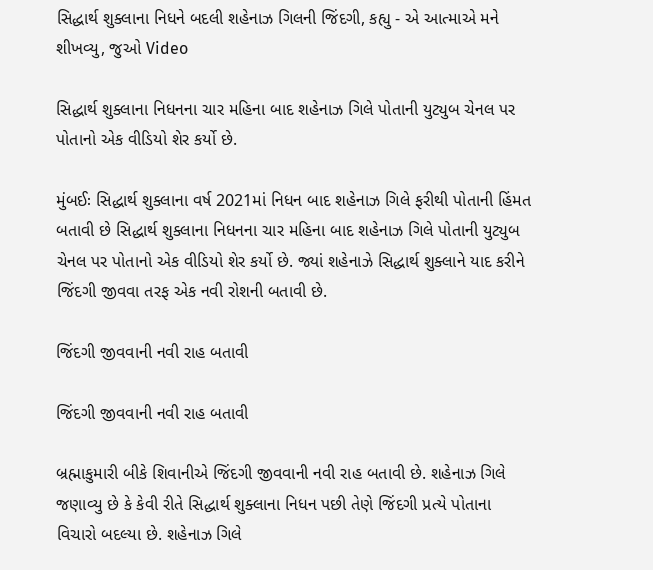સિદ્ધાર્થ શુક્લાના નિધને બદલી શહેનાઝ ગિલની જિંદગી, કહ્યુ - એ આત્માએ મને શીખવ્યુ, જુઓ Video

સિદ્ધાર્થ શુક્લાના નિધનના ચાર મહિના બાદ શહેનાઝ ગિલે પોતાની યુટ્યુબ ચેનલ પર પોતાનો એક વીડિયો શેર કર્યો છે.

મુંબઈઃ સિદ્ધાર્થ શુક્લાના વર્ષ 2021માં નિધન બાદ શહેનાઝ ગિલે ફરીથી પોતાની હિંમત બતાવી છે સિદ્ધાર્થ શુક્લાના નિધનના ચાર મહિના બાદ શહેનાઝ ગિલે પોતાની યુટ્યુબ ચેનલ પર પોતાનો એક વીડિયો શેર કર્યો છે. જ્યાં શહેનાઝે સિદ્ધાર્થ શુક્લાને યાદ કરીને જિંદગી જીવવા તરફ એક નવી રોશની બતાવી છે.

જિંદગી જીવવાની નવી રાહ બતાવી

જિંદગી જીવવાની નવી રાહ બતાવી

બ્રહ્માકુમારી બીકે શિવાનીએ જિંદગી જીવવાની નવી રાહ બતાવી છે. શહેનાઝ ગિલે જણાવ્યુ છે કે કેવી રીતે સિદ્ધાર્થ શુક્લાના નિધન પછી તેણે જિંદગી પ્રત્યે પોતાના વિચારો બદલ્યા છે. શહેનાઝ ગિલે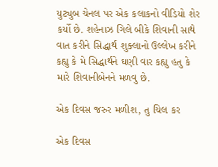યુટ્યુબ ચેનલ પર એક કલાકનો વીડિયો શેર કર્યો છે. શહેનાઝ ગિલે બીકે શિવાની સાથે વાત કરીને સિદ્ધાર્થ શુક્લાનો ઉલ્લેખ કરીને કહ્યુ કે મે સિદ્ધાર્થને ઘણી વાર કહ્યુ હતુ કે મારે શિવાનીબેનને મળવુ છે.

એક દિવસ જરુર મળીશ, તુ ચિલ કર

એક દિવસ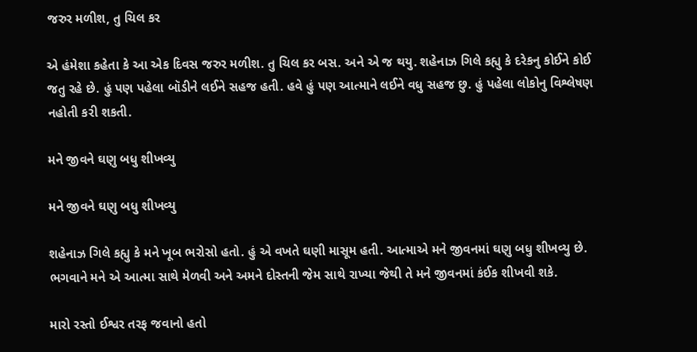જરુર મળીશ, તુ ચિલ કર

એ હંમેશા કહેતા કે આ એક દિવસ જરુર મળીશ. તુ ચિલ કર બસ. અને એ જ થયુ. શહેનાઝ ગિલે કહ્યુ કે દરેકનુ કોઈને કોઈ જતુ રહે છે. હું પણ પહેલા બૉડીને લઈને સહજ હતી. હવે હું પણ આત્માને લઈને વધુ સહજ છુ. હું પહેલા લોકોનુ વિશ્લેષણ નહોતી કરી શકતી.

મને જીવને ઘણુ બધુ શીખવ્યુ

મને જીવને ઘણુ બધુ શીખવ્યુ

શહેનાઝ ગિલે કહ્યુ કે મને ખૂબ ભરોસો હતો. હું એ વખતે ઘણી માસૂમ હતી. આત્માએ મને જીવનમાં ઘણુ બધુ શીખવ્યુ છે. ભગવાને મને એ આત્મા સાથે મેળવી અને અમને દોસ્તની જેમ સાથે રાખ્યા જેથી તે મને જીવનમાં કંઈક શીખવી શકે.

મારો રસ્તો ઈશ્વર તરફ જવાનો હતો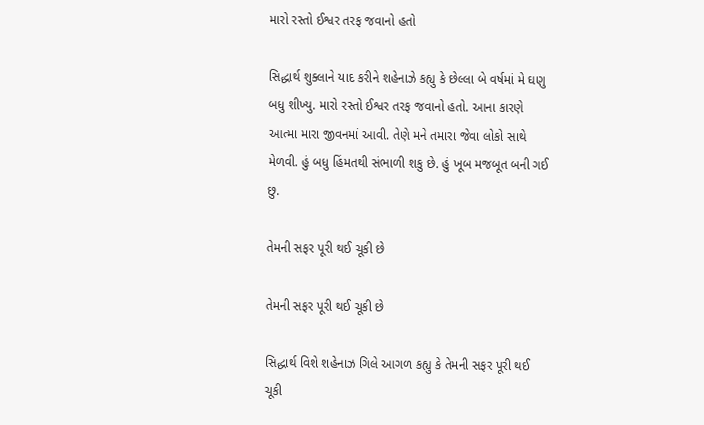મારો રસ્તો ઈશ્વર તરફ જવાનો હતો

સિદ્ધાર્થ શુક્લાને યાદ કરીને શહેનાઝે કહ્યુ કે છેલ્લા બે વર્ષમાં મે ઘણુ બધુ શીખ્યુ. મારો રસ્તો ઈશ્વર તરફ જવાનો હતો. આના કારણે આત્મા મારા જીવનમાં આવી. તેણે મને તમારા જેવા લોકો સાથે મેળવી. હું બધુ હિંમતથી સંભાળી શકુ છે. હું ખૂબ મજબૂત બની ગઈ છુ.

તેમની સફર પૂરી થઈ ચૂકી છે

તેમની સફર પૂરી થઈ ચૂકી છે

સિદ્ધાર્થ વિશે શહેનાઝ ગિલે આગળ કહ્યુ કે તેમની સફર પૂરી થઈ ચૂકી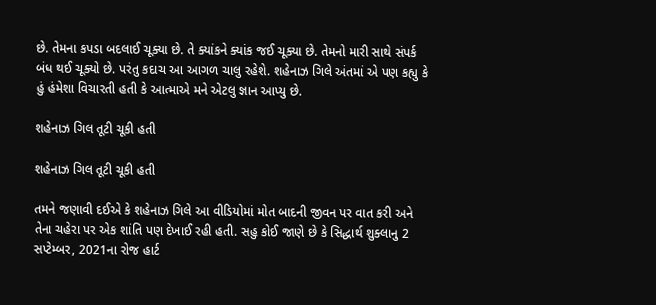છે. તેમના કપડા બદલાઈ ચૂક્યા છે. તે ક્યાંકને ક્યાંક જઈ ચૂક્યા છે. તેમનો મારી સાથે સંપર્ક બંધ થઈ ચૂક્યો છે. પરંતુ કદાચ આ આગળ ચાલુ રહેશે. શહેનાઝ ગિલે અંતમાં એ પણ કહ્યુ કે હું હંમેશા વિચારતી હતી કે આત્માએ મને એટલુ જ્ઞાન આપ્યુ છે.

શહેનાઝ ગિલ તૂટી ચૂકી હતી

શહેનાઝ ગિલ તૂટી ચૂકી હતી

તમને જણાવી દઈએ કે શહેનાઝ ગિલે આ વીડિયોમાં મોત બાદની જીવન પર વાત કરી અને તેના ચહેરા પર એક શાંતિ પણ દેખાઈ રહી હતી. સહુ કોઈ જાણે છે કે સિદ્ધાર્થ શુક્લાનુ 2 સપ્ટેમ્બર, 2021ના રોજ હાર્ટ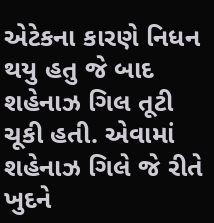એટેકના કારણે નિધન થયુ હતુ જે બાદ શહેનાઝ ગિલ તૂટી ચૂકી હતી. એવામાં શહેનાઝ ગિલે જે રીતે ખુદને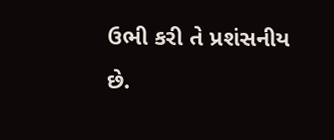ઉભી કરી તે પ્રશંસનીય છે.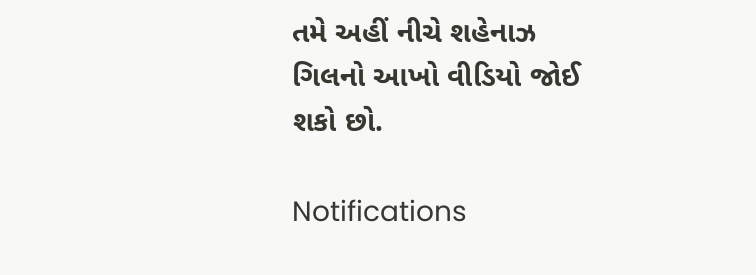તમે અહીં નીચે શહેનાઝ ગિલનો આખો વીડિયો જોઈ શકો છો.

Notifications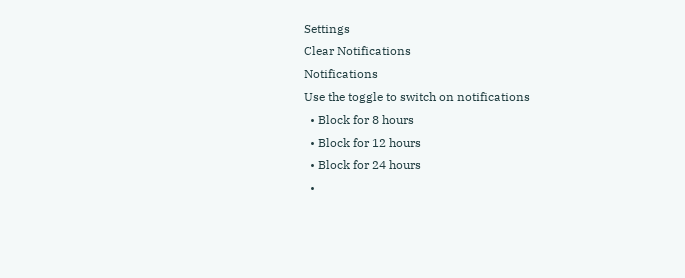Settings
Clear Notifications
Notifications
Use the toggle to switch on notifications
  • Block for 8 hours
  • Block for 12 hours
  • Block for 24 hours
  •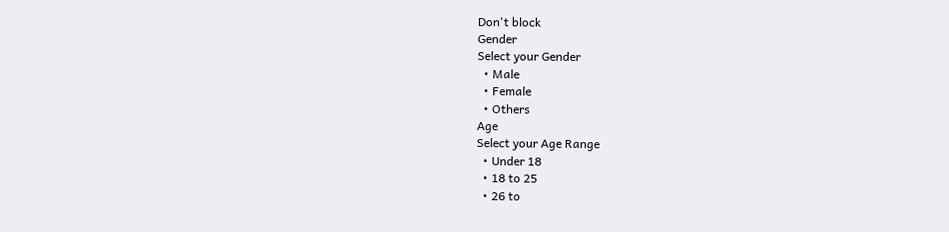Don't block
Gender
Select your Gender
  • Male
  • Female
  • Others
Age
Select your Age Range
  • Under 18
  • 18 to 25
  • 26 to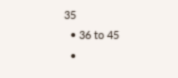35
  • 36 to 45
  •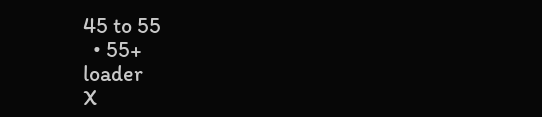45 to 55
  • 55+
loader
X